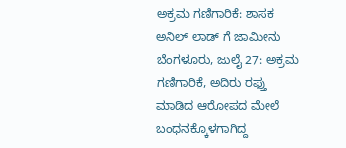ಅಕ್ರಮ ಗಣಿಗಾರಿಕೆ: ಶಾಸಕ ಅನಿಲ್ ಲಾಡ್ ಗೆ ಜಾಮೀನು
ಬೆಂಗಳೂರು, ಜುಲೈ 27: ಅಕ್ರಮ ಗಣಿಗಾರಿಕೆ, ಅದಿರು ರಫ್ತು ಮಾಡಿದ ಆರೋಪದ ಮೇಲೆ ಬಂಧನಕ್ಕೊಳಗಾಗಿದ್ದ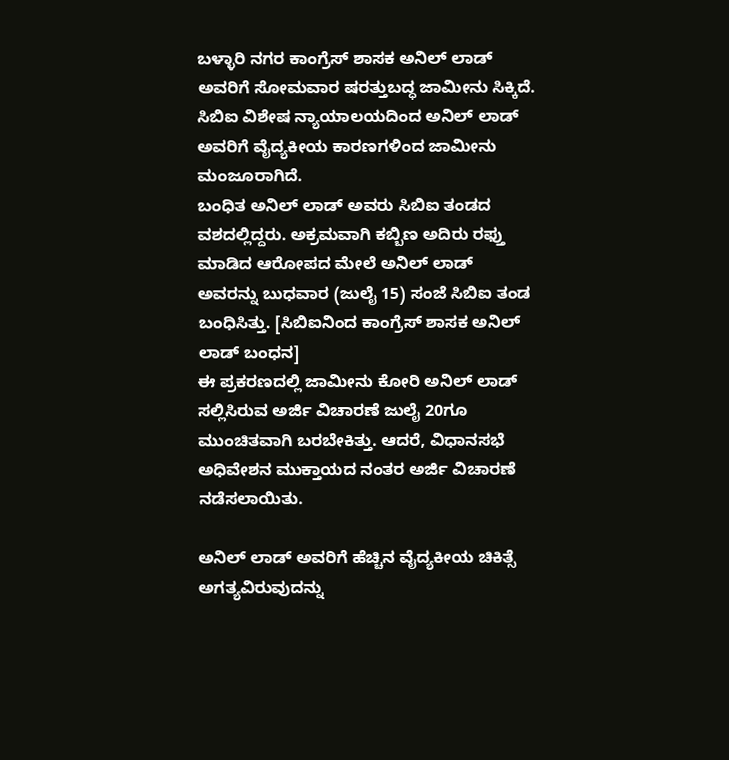ಬಳ್ಳಾರಿ ನಗರ ಕಾಂಗ್ರೆಸ್ ಶಾಸಕ ಅನಿಲ್ ಲಾಡ್ ಅವರಿಗೆ ಸೋಮವಾರ ಷರತ್ತುಬದ್ಧ ಜಾಮೀನು ಸಿಕ್ಕಿದೆ. ಸಿಬಿಐ ವಿಶೇಷ ನ್ಯಾಯಾಲಯದಿಂದ ಅನಿಲ್ ಲಾಡ್ ಅವರಿಗೆ ವೈದ್ಯಕೀಯ ಕಾರಣಗಳಿಂದ ಜಾಮೀನು ಮಂಜೂರಾಗಿದೆ.
ಬಂಧಿತ ಅನಿಲ್ ಲಾಡ್ ಅವರು ಸಿಬಿಐ ತಂಡದ ವಶದಲ್ಲಿದ್ದರು. ಅಕ್ರಮವಾಗಿ ಕಬ್ಬಿಣ ಅದಿರು ರಫ್ತು ಮಾಡಿದ ಆರೋಪದ ಮೇಲೆ ಅನಿಲ್ ಲಾಡ್ ಅವರನ್ನು ಬುಧವಾರ (ಜುಲೈ 15) ಸಂಜೆ ಸಿಬಿಐ ತಂಡ ಬಂಧಿಸಿತ್ತು. [ಸಿಬಿಐನಿಂದ ಕಾಂಗ್ರೆಸ್ ಶಾಸಕ ಅನಿಲ್ ಲಾಡ್ ಬಂಧನ]
ಈ ಪ್ರಕರಣದಲ್ಲಿ ಜಾಮೀನು ಕೋರಿ ಅನಿಲ್ ಲಾಡ್ ಸಲ್ಲಿಸಿರುವ ಅರ್ಜಿ ವಿಚಾರಣೆ ಜುಲೈ 20ಗೂ ಮುಂಚಿತವಾಗಿ ಬರಬೇಕಿತ್ತು. ಆದರೆ, ವಿಧಾನಸಭೆ ಅಧಿವೇಶನ ಮುಕ್ತಾಯದ ನಂತರ ಅರ್ಜಿ ವಿಚಾರಣೆ ನಡೆಸಲಾಯಿತು.

ಅನಿಲ್ ಲಾಡ್ ಅವರಿಗೆ ಹೆಚ್ಚಿನ ವೈದ್ಯಕೀಯ ಚಿಕಿತ್ಸೆ ಅಗತ್ಯವಿರುವುದನ್ನು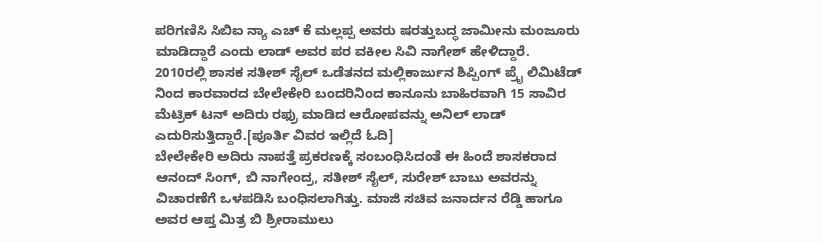ಪರಿಗಣಿಸಿ ಸಿಬಿಐ ನ್ಯಾ ಎಚ್ ಕೆ ಮಲ್ಲಪ್ಪ ಅವರು ಷರತ್ತುಬದ್ಧ ಜಾಮೀನು ಮಂಜೂರು ಮಾಡಿದ್ದಾರೆ ಎಂದು ಲಾಡ್ ಅವರ ಪರ ವಕೀಲ ಸಿವಿ ನಾಗೇಶ್ ಹೇಳಿದ್ದಾರೆ.
2010ರಲ್ಲಿ ಶಾಸಕ ಸತೀಶ್ ಸೈಲ್ ಒಡೆತನದ ಮಲ್ಲಿಕಾರ್ಜುನ ಶಿಪ್ಪಿಂಗ್ ಪ್ರೈ ಲಿಮಿಟೆಡ್ ನಿಂದ ಕಾರವಾರದ ಬೇಲೇಕೇರಿ ಬಂದರಿನಿಂದ ಕಾನೂನು ಬಾಹಿರವಾಗಿ 15 ಸಾವಿರ ಮೆಟ್ರಿಕ್ ಟನ್ ಅದಿರು ರಫ್ರು ಮಾಡಿದ ಆರೋಪವನ್ನು ಅನಿಲ್ ಲಾಡ್ ಎದುರಿಸುತ್ತಿದ್ದಾರೆ.[ಪೂರ್ತಿ ವಿವರ ಇಲ್ಲಿದೆ ಓದಿ]
ಬೇಲೇಕೇರಿ ಅದಿರು ನಾಪತ್ತೆ ಪ್ರಕರಣಕ್ಕೆ ಸಂಬಂಧಿಸಿದಂತೆ ಈ ಹಿಂದೆ ಶಾಸಕರಾದ ಆನಂದ್ ಸಿಂಗ್, ಬಿ ನಾಗೇಂದ್ರ, ಸತೀಶ್ ಸೈಲ್, ಸುರೇಶ್ ಬಾಬು ಅವರನ್ನು ವಿಚಾರಣೆಗೆ ಒಳಪಡಿಸಿ ಬಂಧಿಸಲಾಗಿತ್ತು. ಮಾಜಿ ಸಚಿವ ಜನಾರ್ದನ ರೆಡ್ಡಿ ಹಾಗೂ ಅವರ ಆಪ್ತ ಮಿತ್ರ ಬಿ ಶ್ರೀರಾಮುಲು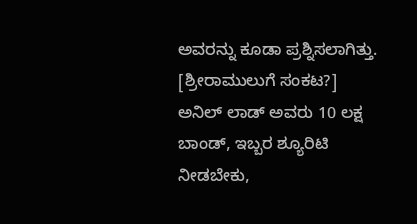ಅವರನ್ನು ಕೂಡಾ ಪ್ರಶ್ನಿಸಲಾಗಿತ್ತು. [ಶ್ರೀರಾಮುಲುಗೆ ಸಂಕಟ?]
ಅನಿಲ್ ಲಾಡ್ ಅವರು 10 ಲಕ್ಷ ಬಾಂಡ್, ಇಬ್ಬರ ಶ್ಯೂರಿಟಿ ನೀಡಬೇಕು,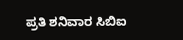ಪ್ರತಿ ಶನಿವಾರ ಸಿಬಿಐ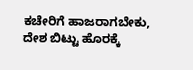ಕಚೇರಿಗೆ ಹಾಜರಾಗಬೇಕು, ದೇಶ ಬಿಟ್ಟು ಹೊರಕ್ಕೆ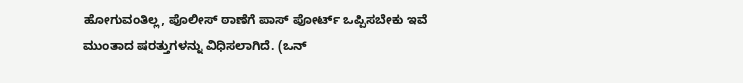ಹೋಗುವಂತಿಲ್ಲ, ಪೊಲೀಸ್ ಠಾಣೆಗೆ ಪಾಸ್ ಪೋರ್ಟ್ ಒಪ್ಪಿಸಬೇಕು ಇವೆ ಮುಂತಾದ ಷರತ್ತುಗಳನ್ನು ವಿಧಿಸಲಾಗಿದೆ. (ಒನ್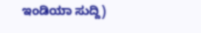ಇಂಡಿಯಾ ಸುದ್ದಿ)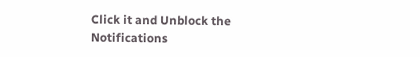Click it and Unblock the Notifications